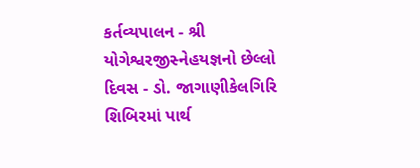કર્તવ્યપાલન - શ્રી યોગેશ્વરજીસ્નેહયજ્ઞનો છેલ્લો દિવસ - ડો. જાગાણીકેલગિરિ શિબિરમાં પાર્થ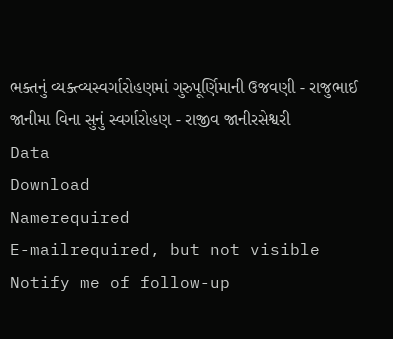ભક્તનું વ્યક્ત્વ્યસ્વર્ગારોહણમાં ગુરુપૂર્ણિમાની ઉજવણી - રાજુભાઈ જાનીમા વિના સુનું સ્વર્ગારોહણ - રાજીવ જાનીરસેશ્વરી
Data
Download
Namerequired
E-mailrequired, but not visible
Notify me of follow-up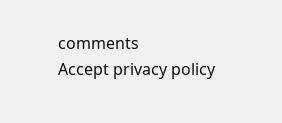comments
Accept privacy policy